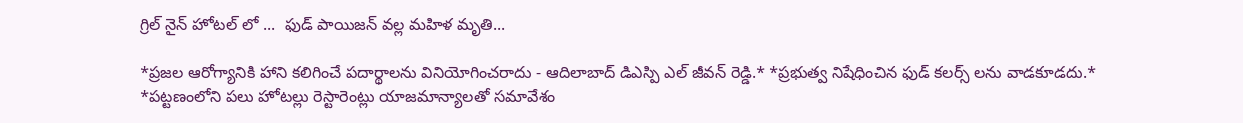గ్రిల్ నైన్ హోటల్ లో ...  ఫుడ్ పాయిజన్ వల్ల మహిళ మృతి...

*ప్రజల ఆరోగ్యానికి హాని కలిగించే పదార్థాలను వినియోగించరాదు - ఆదిలాబాద్ డిఎస్పి ఎల్ జీవన్ రెడ్డి.* *ప్రభుత్వ నిషేధించిన ఫుడ్ కలర్స్ లను వాడకూడదు.* *పట్టణంలోని పలు హోటల్లు రెస్టారెంట్లు యాజమాన్యాలతో సమావేశం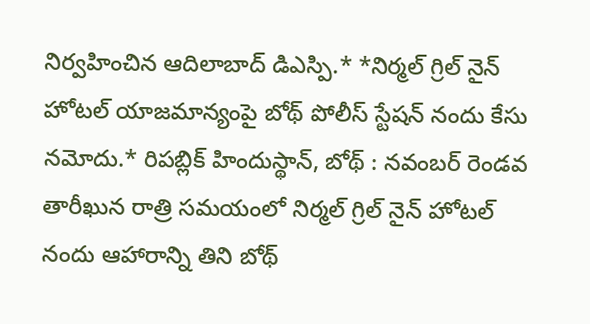నిర్వహించిన ఆదిలాబాద్ డిఎస్పి.* *నిర్మల్ గ్రిల్ నైన్ హోటల్ యాజమాన్యంపై బోథ్ పోలీస్ స్టేషన్ నందు కేసు నమోదు.* రిపబ్లిక్ హిందుస్థాన్, బోథ్ : నవంబర్ రెండవ తారీఖున రాత్రి సమయంలో నిర్మల్ గ్రిల్ నైన్ హోటల్ నందు ఆహారాన్ని తిని బోథ్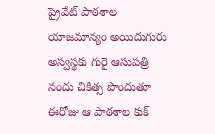ప్రైవేట్ పాఠశాల యాజమాన్యం అయిదుగురు అస్వస్థకు గురై ఆసుపత్రి నందు చికిత్స పొందుతూ ఈరోజు ఆ పాఠశాల కుక్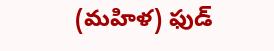(మహిళ) ఫుడ్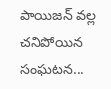పాయిజన్ వల్ల చనిపోయిన సంఘటన...